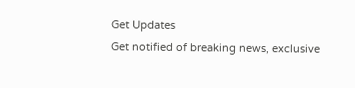Get Updates
Get notified of breaking news, exclusive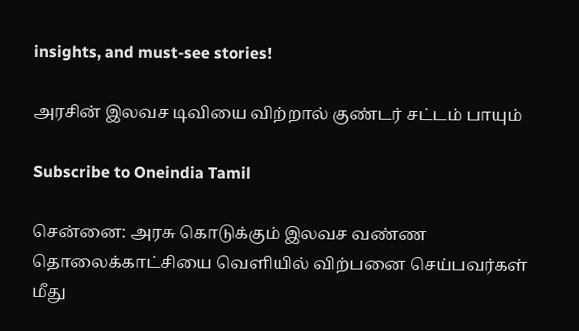insights, and must-see stories!

அரசின் இலவச டிவியை விற்றால் குண்டர் சட்டம் பாயும்

Subscribe to Oneindia Tamil

சென்னை: அரசு கொடுக்கும் இலவச வண்ண தொலைக்காட்சியை வெளியில் விற்பனை செய்பவர்கள் மீது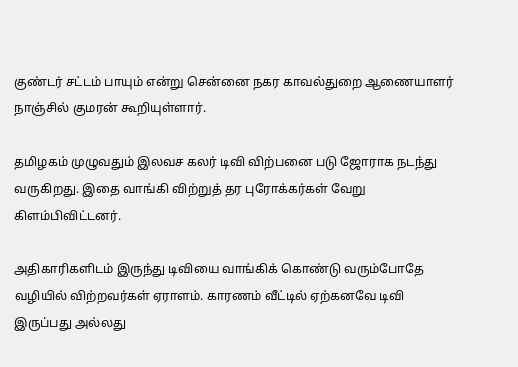குண்டர் சட்டம் பாயும் என்று சென்னை நகர காவல்துறை ஆணையாளர் நாஞ்சில் குமரன் கூறியுள்ளார்.

தமிழகம் முழுவதும் இலவச கலர் டிவி விற்பனை படு ஜோராக நடந்து வருகிறது. இதை வாங்கி விற்றுத் தர புரோக்கர்கள் வேறு கிளம்பிவிட்டனர்.

அதிகாரிகளிடம் இருந்து டிவியை வாங்கிக் கொண்டு வரும்போதே வழியில் விற்றவர்கள் ஏராளம். காரணம் வீட்டில் ஏற்கனவே டிவி இருப்பது அல்லது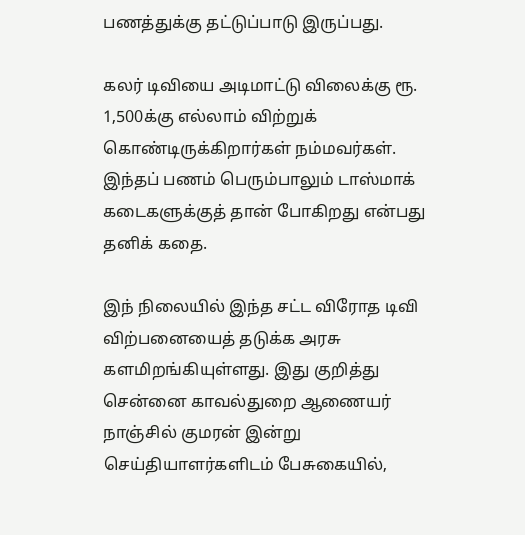பணத்துக்கு தட்டுப்பாடு இருப்பது.

கலர் டிவியை அடிமாட்டு விலைக்கு ரூ. 1,500க்கு எல்லாம் விற்றுக் கொண்டிருக்கிறார்கள் நம்மவர்கள். இந்தப் பணம் பெரும்பாலும் டாஸ்மாக் கடைகளுக்குத் தான் போகிறது என்பது தனிக் கதை.

இந் நிலையில் இந்த சட்ட விரோத டிவி விற்பனையைத் தடுக்க அரசு களமிறங்கியுள்ளது. இது குறித்து சென்னை காவல்துறை ஆணையர் நாஞ்சில் குமரன் இன்று செய்தியாளர்களிடம் பேசுகையில்,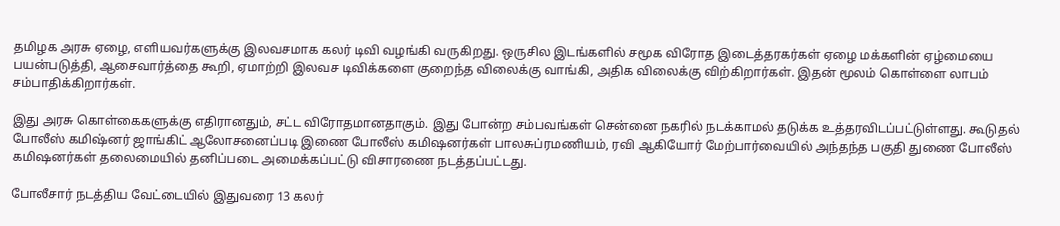தமிழக அரசு ஏழை, எளியவர்களுக்கு இலவசமாக கலர் டிவி வழங்கி வருகிறது. ஒருசில இடங்களில் சமூக விரோத இடைத்தரகர்கள் ஏழை மக்களின் ஏழ்மையை பயன்படுத்தி, ஆசைவார்த்தை கூறி, ஏமாற்றி இலவச டிவிக்களை குறைந்த விலைக்கு வாங்கி, அதிக விலைக்கு விற்கிறார்கள். இதன் மூலம் கொள்ளை லாபம் சம்பாதிக்கிறார்கள்.

இது அரசு கொள்கைகளுக்கு எதிரானதும், சட்ட விரோதமானதாகும். இது போன்ற சம்பவங்கள் சென்னை நகரில் நடக்காமல் தடுக்க உத்தரவிடப்பட்டுள்ளது. கூடுதல் போலீஸ் கமிஷ்னர் ஜாங்கிட் ஆலோசனைப்படி இணை போலீஸ் கமிஷனர்கள் பாலசுப்ரமணியம், ரவி ஆகியோர் மேற்பார்வையில் அந்தந்த பகுதி துணை போலீஸ் கமிஷனர்கள் தலைமையில் தனிப்படை அமைக்கப்பட்டு விசாரணை நடத்தப்பட்டது.

போலீசார் நடத்திய வேட்டையில் இதுவரை 13 கலர்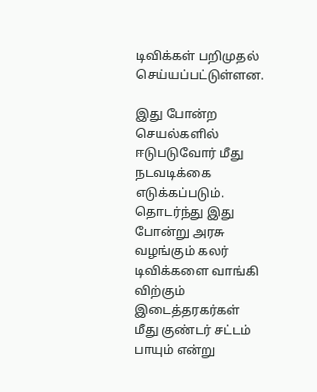டிவிக்கள் பறிமுதல் செய்யப்பட்டுள்ளன.

இது போன்ற செயல்களில் ஈடுபடுவோர் மீது நடவடிக்கை எடுக்கப்படும். தொடர்ந்து இது போன்று அரசு வழங்கும் கலர் டிவிக்களை வாங்கி விற்கும் இடைத்தரகர்கள் மீது குண்டர் சட்டம் பாயும் என்று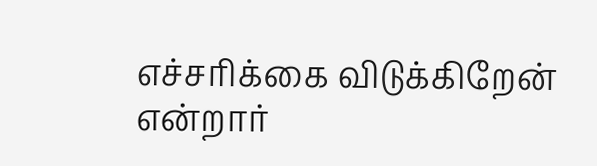எச்சரிக்கை விடுக்கிறேன் என்றார்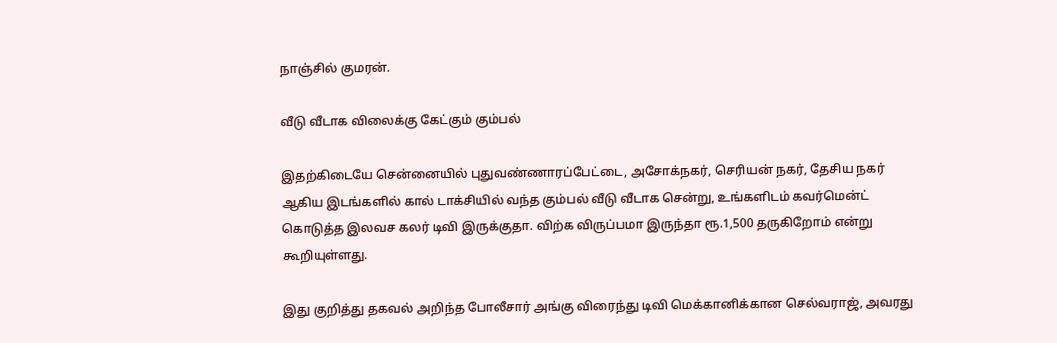நாஞ்சில் குமரன்.

வீடு வீடாக விலைக்கு கேட்கும் கும்பல்

இதற்கிடையே சென்னையில் புதுவண்ணாரப்பேட்டை, அசோக்நகர், செரியன் நகர், தேசிய நகர் ஆகிய இடங்களில் கால் டாக்சியில் வந்த கும்பல் வீடு வீடாக சென்று, உங்களிடம் கவர்மென்ட் கொடுத்த இலவச கலர் டிவி இருக்குதா. விற்க விருப்பமா இருந்தா ரூ.1,500 தருகிறோம் என்று கூறியுள்ளது.

இது குறித்து தகவல் அறிந்த போலீசார் அங்கு விரைந்து டிவி மெக்கானிக்கான செல்வராஜ், அவரது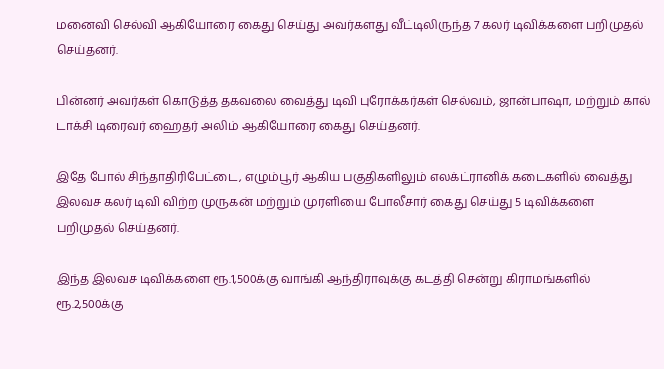மனைவி செல்வி ஆகியோரை கைது செய்து அவர்களது வீட்டிலிருந்த 7 கலர் டிவிக்களை பறிமுதல் செய்தனர்.

பின்னர் அவர்கள் கொடுத்த தகவலை வைத்து டிவி புரோக்கர்கள் செல்வம், ஜான்பாஷா, மற்றும் கால் டாக்சி டிரைவர் ஹைதர் அலிம் ஆகியோரை கைது செய்தனர்.

இதே போல் சிந்தாதிரிபேட்டை, எழும்பூர் ஆகிய பகுதிகளிலும் எலக்ட்ரானிக் கடைகளில் வைத்து இலவச கலர் டிவி விற்ற முருகன் மற்றும் முரளியை போலீசார் கைது செய்து 5 டிவிக்களை பறிமுதல் செய்தனர்.

இந்த இலவச டிவிக்களை ரூ.1,500க்கு வாங்கி ஆந்திராவுக்கு கடத்தி சென்று கிராமங்களில் ரூ.2,500க்கு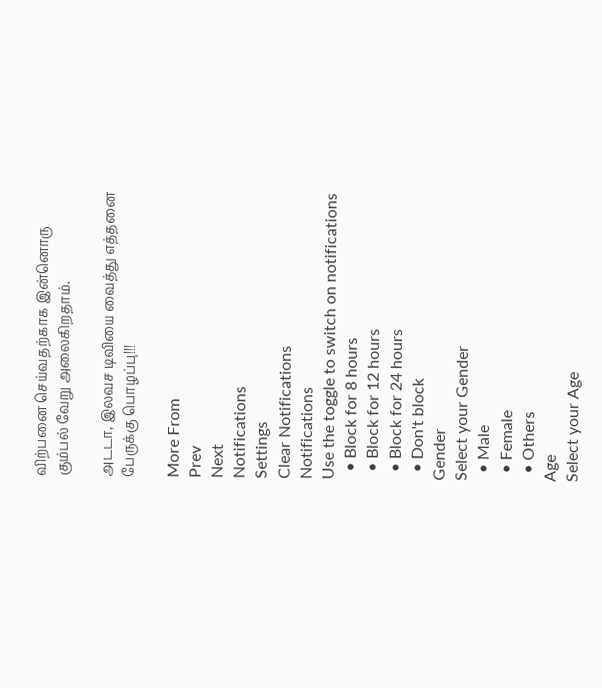விற்பனை செய்வதற்காக இன்னொரு கும்பல் வேறு அலைகிறதாம்.

அடடா, இலவச டிவியை வைத்து எத்தனை பேருக்கு பொழப்பு!!!

More From
Prev
Next
Notifications
Settings
Clear Notifications
Notifications
Use the toggle to switch on notifications
  • Block for 8 hours
  • Block for 12 hours
  • Block for 24 hours
  • Don't block
Gender
Select your Gender
  • Male
  • Female
  • Others
Age
Select your Age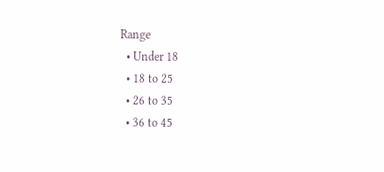Range
  • Under 18
  • 18 to 25
  • 26 to 35
  • 36 to 45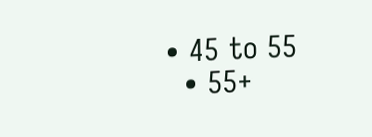• 45 to 55
  • 55+